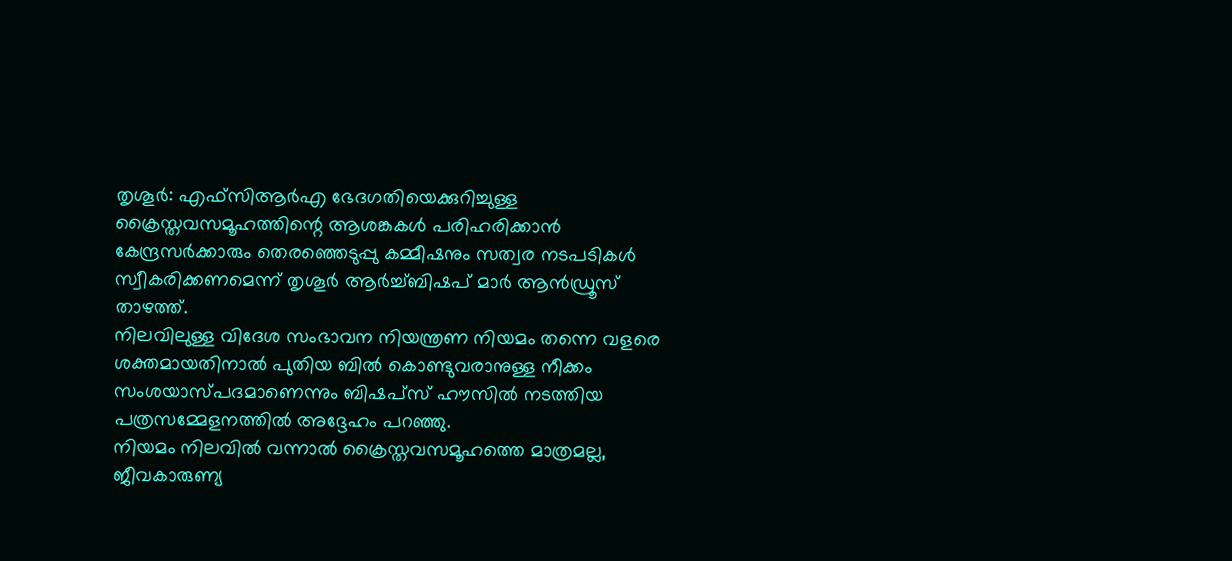തൃശൂർ: എഫ്സിആർഎ ഭേദഗതിയെക്കുറിച്ചുള്ള ക്രൈസ്തവസമൂഹത്തിന്റെ ആശങ്കകൾ പരിഹരിക്കാൻ കേന്ദ്രസർക്കാരും തെരഞ്ഞെടുപ്പു കമ്മീഷനും സത്വര നടപടികൾ സ്വീകരിക്കണമെന്ന് തൃശൂർ ആർച്ച്ബിഷപ് മാർ ആൻഡ്രൂസ് താഴത്ത്.
നിലവിലുള്ള വിദേശ സംഭാവന നിയന്ത്രണ നിയമം തന്നെ വളരെ ശക്തമായതിനാൽ പുതിയ ബിൽ കൊണ്ടുവരാനുള്ള നീക്കം സംശയാസ്പദമാണെന്നും ബിഷപ്സ് ഹൗസിൽ നടത്തിയ പത്രസമ്മേളനത്തിൽ അദ്ദേഹം പറഞ്ഞു.
നിയമം നിലവിൽ വന്നാൽ ക്രൈസ്തവസമൂഹത്തെ മാത്രമല്ല, ജീവകാരുണ്യ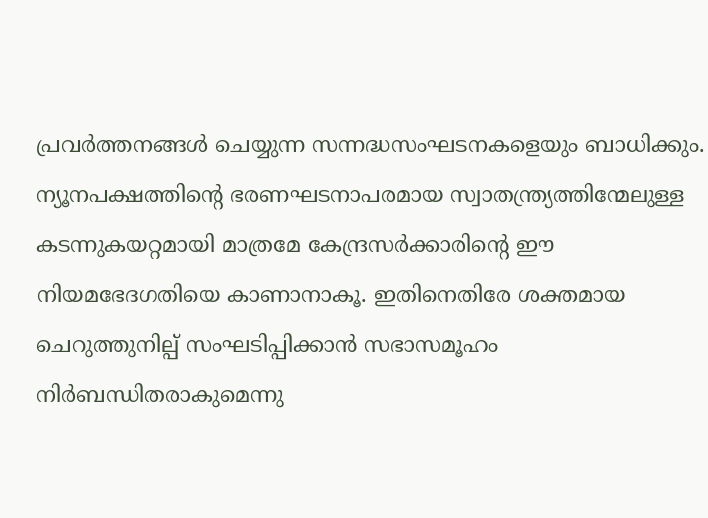പ്രവർത്തനങ്ങൾ ചെയ്യുന്ന സന്നദ്ധസംഘടനകളെയും ബാധിക്കും.
ന്യൂനപക്ഷത്തിന്റെ ഭരണഘടനാപരമായ സ്വാതന്ത്ര്യത്തിന്മേലുള്ള കടന്നുകയറ്റമായി മാത്രമേ കേന്ദ്രസർക്കാരിന്റെ ഈ നിയമഭേദഗതിയെ കാണാനാകൂ. ഇതിനെതിരേ ശക്തമായ ചെറുത്തുനില്പ് സംഘടിപ്പിക്കാൻ സഭാസമൂഹം നിർബന്ധിതരാകുമെന്നു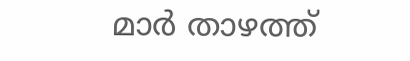മാർ താഴത്ത്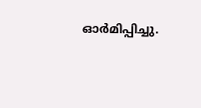ഓർമിപ്പിച്ചു.